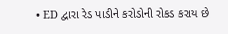• ED દ્વારા રેડ પાડીને કરોડોની રોકડ કરાય છે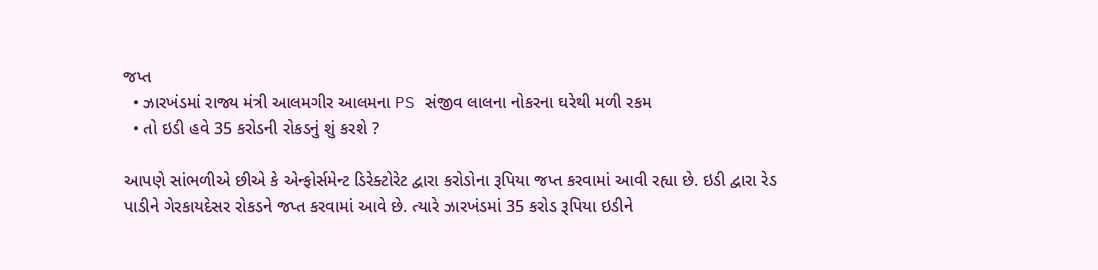જપ્ત
  • ઝારખંડમાં રાજ્ય મંત્રી આલમગીર આલમના PS સંજીવ લાલના નોકરના ઘરેથી મળી રકમ
  • તો ઇડી હવે 35 કરોડની રોકડનું શું કરશે ?

આપણે સાંભળીએ છીએ કે એન્ફોર્સમેન્ટ ડિરેક્ટોરેટ દ્વારા કરોડોના રૂપિયા જપ્ત કરવામાં આવી રહ્યા છે. ઇડી દ્વારા રેડ પાડીને ગેરકાયદેસર રોકડને જપ્ત કરવામાં આવે છે. ત્યારે ઝારખંડમાં 35 કરોડ રૂપિયા ઇડીને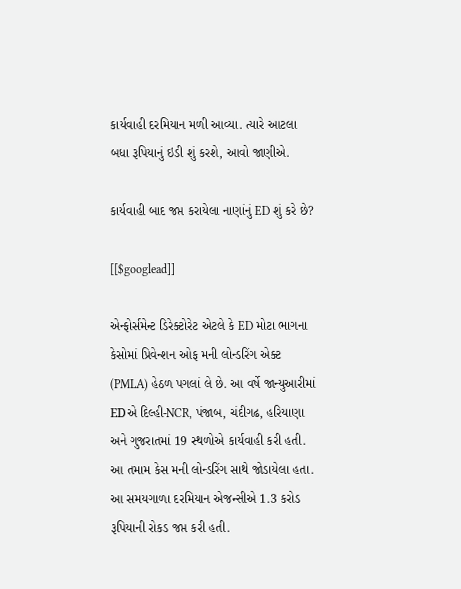કાર્યવાહી દરમિયાન મળી આવ્યા. ત્યારે આટલા બધા રૂપિયાનું ઇડી શું કરશે, આવો જાણીએ.

કાર્યવાહી બાદ જપ્ત કરાયેલા નાણાંનું ED શું કરે છે?

[[$googlead]]

એન્ફોર્સમેન્ટ ડિરેક્ટોરેટ એટલે કે ED મોટા ભાગના કેસોમાં પ્રિવેન્શન ઓફ મની લોન્ડરિંગ એક્ટ (PMLA) હેઠળ પગલાં લે છે. આ વર્ષે જાન્યુઆરીમાં EDએ દિલ્હી-NCR, પંજાબ, ચંદીગઢ, હરિયાણા અને ગુજરાતમાં 19 સ્થળોએ કાર્યવાહી કરી હતી. આ તમામ કેસ મની લોન્ડરિંગ સાથે જોડાયેલા હતા. આ સમયગાળા દરમિયાન એજન્સીએ 1.3 કરોડ રૂપિયાની રોકડ જપ્ત કરી હતી.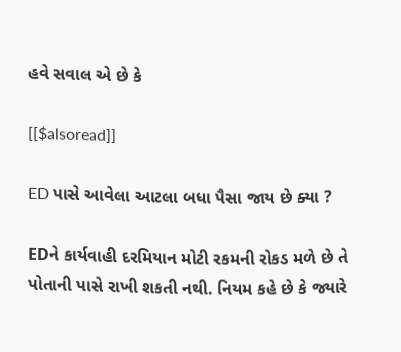હવે સવાલ એ છે કે

[[$alsoread]]

ED પાસે આવેલા આટલા બધા પૈસા જાય છે ક્યા ?

EDને કાર્યવાહી દરમિયાન મોટી રકમની રોકડ મળે છે તે પોતાની પાસે રાખી શકતી નથી. નિયમ કહે છે કે જ્યારે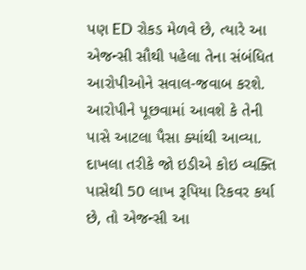પણ ED રોકડ મેળવે છે, ત્યારે આ એજન્સી સૌથી પહેલા તેના સંબંધિત આરોપીઓને સવાલ-જવાબ કરશે. આરોપીને પૂછવામાં આવશે કે તેની પાસે આટલા પૈસા ક્યાંથી આવ્યા. દાખલા તરીકે જો ઇડીએ કોઇ વ્યક્તિ પાસેથી 50 લાખ રૂપિયા રિકવર કર્યા છે, તો એજન્સી આ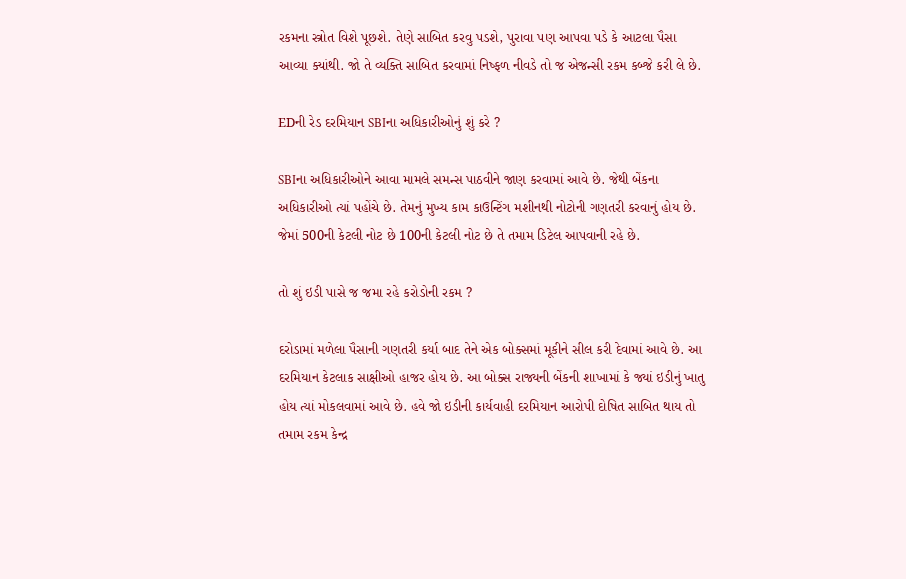રકમના સ્ત્રોત વિશે પૂછશે. તેણે સાબિત કરવુ પડશે, પુરાવા પણ આપવા પડે કે આટલા પૈસા આવ્યા ક્યાંથી. જો તે વ્યક્તિ સાબિત કરવામાં નિષ્ફળ નીવડે તો જ એજન્સી રકમ કબ્જે કરી લે છે.

EDની રેડ દરમિયાન SBIના અધિકારીઓનું શું કરે ?

SBIના અધિકારીઓને આવા મામલે સમન્સ પાઠવીને જાણ કરવામાં આવે છે. જેથી બેંકના અધિકારીઓ ત્યાં પહોંચે છે. તેમનું મુખ્ય કામ કાઉન્ટિંગ મશીનથી નોટોની ગણતરી કરવાનું હોય છે. જેમાં 500ની કેટલી નોટ છે 100ની કેટલી નોટ છે તે તમામ ડિટેલ આપવાની રહે છે.

તો શું ઇડી પાસે જ જમા રહે કરોડોની રકમ ?

દરોડામાં મળેલા પૈસાની ગણતરી કર્યા બાદ તેને એક બોક્સમાં મૂકીને સીલ કરી દેવામાં આવે છે. આ દરમિયાન કેટલાક સાક્ષીઓ હાજર હોય છે. આ બોક્સ રાજ્યની બેંકની શાખામાં કે જ્યાં ઇડીનું ખાતુ હોય ત્યાં મોકલવામાં આવે છે. હવે જો ઇડીની કાર્યવાહી દરમિયાન આરોપી દોષિત સાબિત થાય તો તમામ રકમ કેન્દ્ર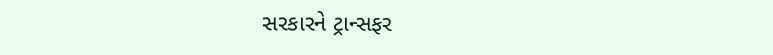સરકારને ટ્રાન્સફર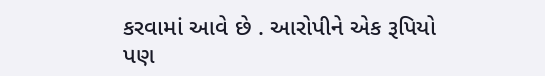કરવામાં આવે છે . આરોપીને એક રૂપિયો પણ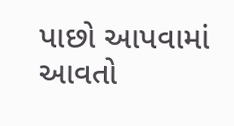પાછો આપવામાં આવતો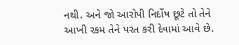નથી. અને જો આરોપી નિર્દોષ છૂટે તો તેને આખી રકમ તેને પરત કરી દેવામાં આવે છે.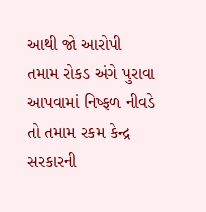આથી જો આરોપી તમામ રોકડ અંગે પુરાવા આપવામાં નિષ્ફળ નીવડે તો તમામ રકમ કેન્દ્ર સરકારની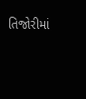તિજોરીમાં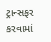ટ્રાન્સફર કરવામાં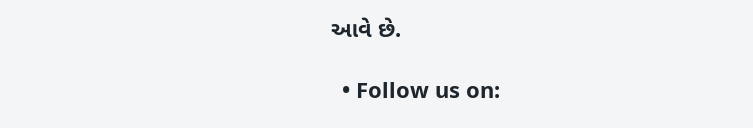આવે છે.

  • Follow us on: